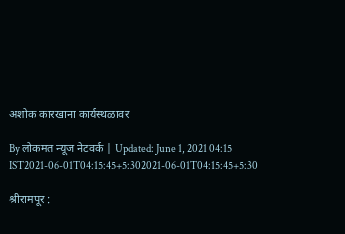अशोक कारखाना कार्यस्थळावर

By लोकमत न्यूज नेटवर्क | Updated: June 1, 2021 04:15 IST2021-06-01T04:15:45+5:302021-06-01T04:15:45+5:30

श्रीरामपूर :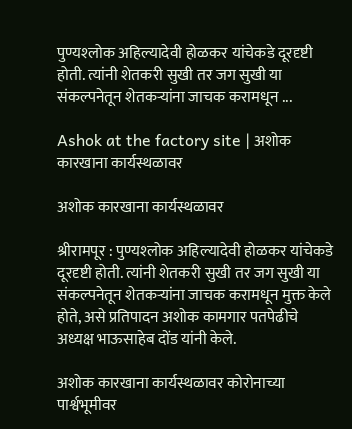पुण्यश्‍लोक अहिल्यादेवी होळकर यांचेकडे दूरदृष्टी होती. त्यांनी शेतकरी सुखी तर जग सुखी या संकल्पनेतून शेतकऱ्यांना जाचक करामधून ...

Ashok at the factory site | अशोक कारखाना कार्यस्थळावर

अशोक कारखाना कार्यस्थळावर

श्रीरामपूर : पुण्यश्‍लोक अहिल्यादेवी होळकर यांचेकडे दूरदृष्टी होती. त्यांनी शेतकरी सुखी तर जग सुखी या संकल्पनेतून शेतकऱ्यांना जाचक करामधून मुक्त केले होते, असे प्रतिपादन अशोक कामगार पतपेढीचे अध्यक्ष भाऊसाहेब दोंड यांनी केले.

अशोक कारखाना कार्यस्थळावर कोरोनाच्या पार्श्वभूमीवर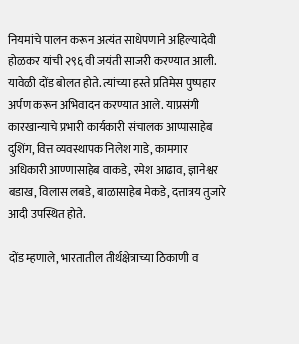नियमांचे पालन करून अत्यंत साधेपणाने अहिल्यादेवी होळकर यांची २९६ वी जयंती साजरी करण्यात आली. यावेळी दोंड बोलत होते. त्यांच्या हस्ते प्रतिमेस पुष्पहार अर्पण करून अभिवादन करण्यात आले. याप्रसंगी कारखान्याचे प्रभारी कार्यकारी संचालक आप्पासाहेब दुशिंग, वित्त व्यवस्थापक निलेश गाडे, कामगार अधिकारी आण्णासाहेब वाकडे, रमेश आढाव, ज्ञानेश्वर बडाख, विलास लबडे, बाळासाहेब मेकडे, दत्तात्रय तुजारे आदी उपस्थित होते.

दोंड म्हणाले, भारतातील तीर्थक्षेत्राच्या ठिकाणी व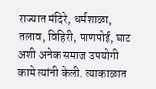राज्यात मंदिरे, धर्मशाळा, तलाव, विहिरी, पाणपोई, घाट अशी अनेक समाज उपयोगी कामे त्यांनी केली. त्याकाळात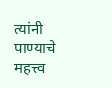त्यांनी पाण्याचे महत्त्व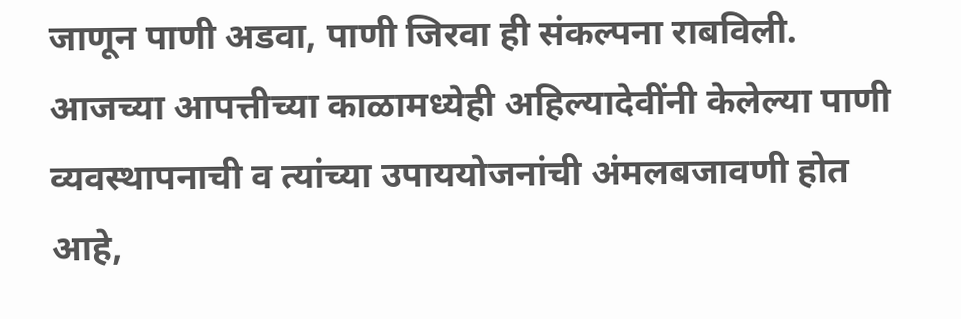जाणून पाणी अडवा, पाणी जिरवा ही संकल्पना राबविली. आजच्या आपत्तीच्या काळामध्येही अहिल्यादेवींनी केलेल्या पाणी व्यवस्थापनाची व त्यांच्या उपाययोजनांची अंमलबजावणी होत आहे,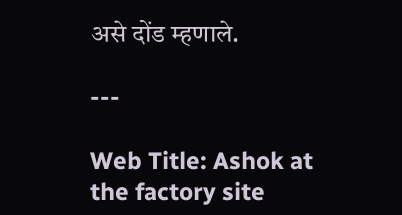असे दोंड म्हणाले.

---

Web Title: Ashok at the factory site